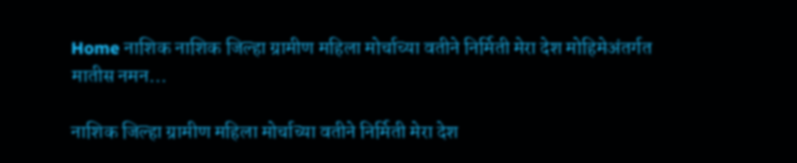Home नाशिक नाशिक जिल्हा ग्रामीण महिला मोर्चाच्या वतीने निर्मिती मेरा देश मोहिमेअंतर्गत मातीस नमन...

नाशिक जिल्हा ग्रामीण महिला मोर्चाच्या वतीने निर्मिती मेरा देश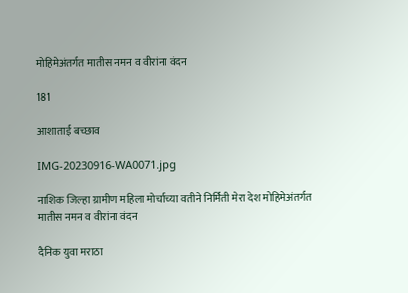मोहिमेअंतर्गत मातीस नमन व वीरांना वंदन

181

आशाताई बच्छाव

IMG-20230916-WA0071.jpg

नाशिक जिल्हा ग्रामीण महिला मोर्चाच्या वतीने निर्मिती मेरा देश मोहिमेअंतर्गत मातीस नमन व वीरांना वंदन

दैनिक युवा मराठा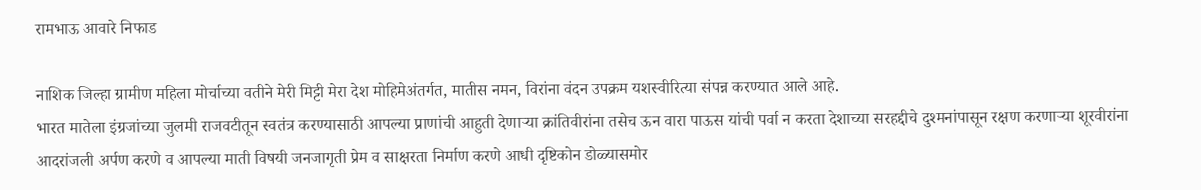रामभाऊ आवारे निफाड

नाशिक जिल्हा ग्रामीण महिला मोर्चाच्या वतीने मेरी मिट्टी मेरा देश मोहिमेअंतर्गत, मातीस नमन, विरांना वंदन उपक्रम यशस्वीरित्या संपन्न करण्यात आले आहे.
भारत मातेला इंग्रजांच्या जुलमी राजवटीतून स्वतंत्र करण्यासाठी आपल्या प्राणांची आहुती देणाऱ्या क्रांतिवीरांना तसेच ऊन वारा पाऊस यांची पर्वा न करता देशाच्या सरहद्दीचे दुश्मनांपासून रक्षण करणाऱ्या शूरवीरांना आदरांजली अर्पण करणे व आपल्या माती विषयी जनजागृती प्रेम व साक्षरता निर्माण करणे आधी दृष्टिकोन डोळ्यासमोर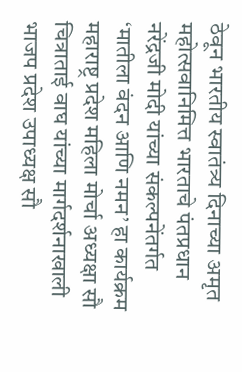ठेवून भारतीय स्वातंत्र्य दिनाच्या अमृत महोत्सवानिमित्त भारताचे पंतप्रधान नरेंद्रजी मोदी यांच्या संकल्पनेंतर्गत ‘मातीला वंदन आणि नमन’ हा कार्यक्रम महाराष्ट्र प्रदेश महिला मोर्चा अध्यक्षा सौ चित्राताई वाघ यांच्या मार्गदर्शनाखाली भाजप प्रदेश उपाध्यक्ष सौ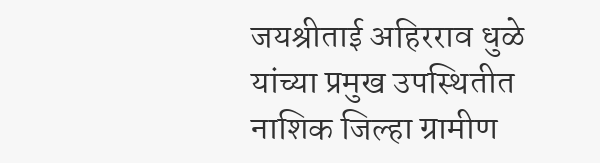जयश्रीताई अहिरराव धुळे यांच्या प्रमुख उपस्थितीत नाशिक जिल्हा ग्रामीण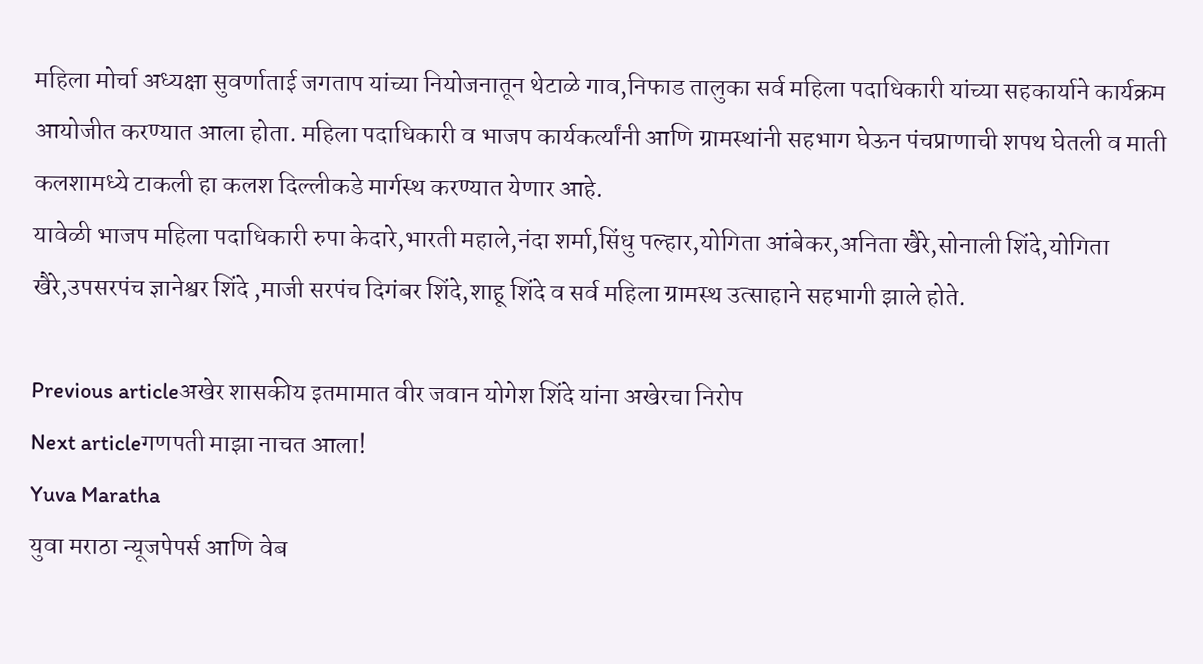महिला मोर्चा अध्यक्षा सुवर्णाताई जगताप यांच्या नियोजनातून थेटाळे गाव,निफाड तालुका सर्व महिला पदाधिकारी यांच्या सहकार्याने कार्यक्रम आयोजीत करण्यात आला होता. महिला पदाधिकारी व भाजप कार्यकर्त्यांनी आणि ग्रामस्थांनी सहभाग घेऊन पंचप्राणाची शपथ घेतली व माती कलशामध्ये टाकली हा कलश दिल्लीकडे मार्गस्थ करण्यात येणार आहे.
यावेळी भाजप महिला पदाधिकारी रुपा केदारे,भारती महाले,नंदा शर्मा,सिंधु पल्हार,योगिता आंबेकर,अनिता खैरे,सोनाली शिंदे,योगिता खैरे,उपसरपंच ज्ञानेश्वर शिंदे ,माजी सरपंच दिगंबर शिंदे,शाहू शिंदे व सर्व महिला ग्रामस्थ उत्साहाने सहभागी झाले होते.

Previous articleअखेर शासकीय इतमामात वीर जवान योगेश शिंदे यांना अखेरचा निरोप
Next articleगणपती माझा नाचत आला!
Yuva Maratha
युवा मराठा न्यूजपेपर्स आणि वेब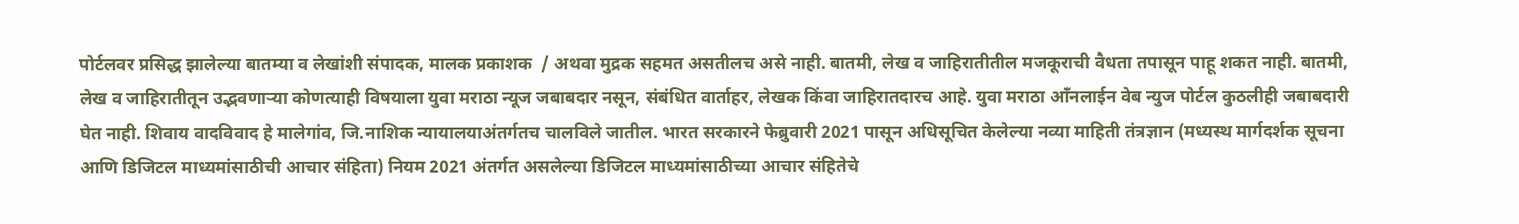पोर्टलवर प्रसिद्ध झालेल्या बातम्या व लेखांशी संपादक, मालक प्रकाशक  / अथवा मुद्रक सहमत असतीलच असे नाही. बातमी, लेख व जाहिरातीतील मजकूराची वैधता तपासून पाहू शकत नाही. बातमी, लेख व जाहिरातीतून उद्भवणाऱ्या कोणत्याही विषयाला युवा मराठा न्यूज जबाबदार नसून, संबंधित वार्ताहर, लेखक किंवा जाहिरातदारच आहे. युवा मराठा आँनलाईन वेब न्युज पोर्टल कुठलीही जबाबदारी घेत नाही. शिवाय वादविवाद हे मालेगांव, जि.नाशिक न्यायालयाअंतर्गतच चालविले जातील. भारत सरकारने फेब्रुवारी 2021 पासून अधिसूचित केलेल्या नव्या माहिती तंत्रज्ञान (मध्यस्थ मार्गदर्शक सूचना आणि डिजिटल माध्यमांसाठीची आचार संहिता) नियम 2021 अंतर्गत असलेल्या डिजिटल माध्यमांसाठीच्या आचार संहितेचे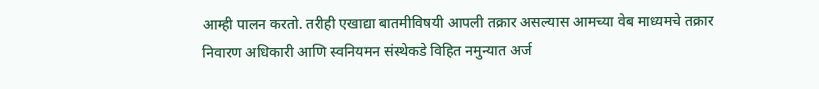आम्ही पालन करतो. तरीही एखाद्या बातमीविषयी आपली तक्रार असल्यास आमच्या वेब माध्यमचे तक्रार निवारण अधिकारी आणि स्वनियमन संस्थेकडे विहित नमुन्यात अर्ज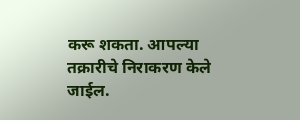करू शकता. आपल्या तक्रारीचे निराकरण केले जाईल.